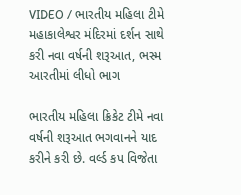VIDEO / ભારતીય મહિલા ટીમે મહાકાલેશ્વર મંદિરમાં દર્શન સાથે કરી નવા વર્ષની શરૂઆત, ભસ્મ આરતીમાં લીધો ભાગ

ભારતીય મહિલા ક્રિકેટ ટીમે નવા વર્ષની શરૂઆત ભગવાનને યાદ કરીને કરી છે. વર્લ્ડ કપ વિજેતા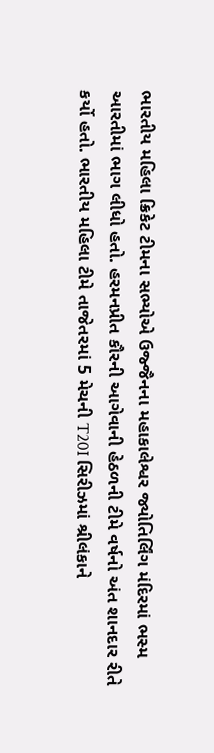ભારતીય મહિલા ક્રિકેટ ટીમના સભ્યોએ ઉજ્જૈનના મહાકાલેશ્વર જ્યોતિર્લિંગ મંદિરમાં ભસ્મ આરતીમાં ભાગ લીધો હતો. હરમનપ્રીત કૌરની આગેવાની હેઠળની ટીમે વર્ષનો અંત શાનદાર રીતે કર્યો હતો. ભારતીય મહિલા ટીમે તાજેતરમાં 5 મેચની T20I સિરીઝમાં શ્રીલંકાને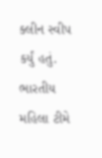ક્લીન સ્વીપ કર્યું હતું.
ભારતીય મહિલા ટીમે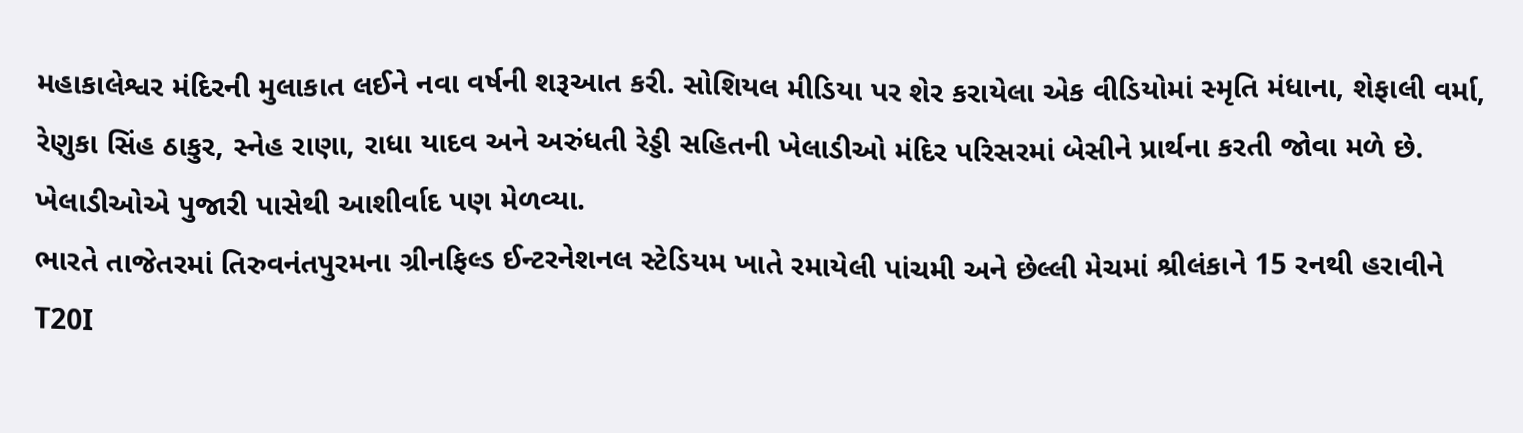મહાકાલેશ્વર મંદિરની મુલાકાત લઈને નવા વર્ષની શરૂઆત કરી. સોશિયલ મીડિયા પર શેર કરાયેલા એક વીડિયોમાં સ્મૃતિ મંધાના, શેફાલી વર્મા, રેણુકા સિંહ ઠાકુર, સ્નેહ રાણા, રાધા યાદવ અને અરુંધતી રેડ્ડી સહિતની ખેલાડીઓ મંદિર પરિસરમાં બેસીને પ્રાર્થના કરતી જોવા મળે છે. ખેલાડીઓએ પુજારી પાસેથી આશીર્વાદ પણ મેળવ્યા.
ભારતે તાજેતરમાં તિરુવનંતપુરમના ગ્રીનફિલ્ડ ઈન્ટરનેશનલ સ્ટેડિયમ ખાતે રમાયેલી પાંચમી અને છેલ્લી મેચમાં શ્રીલંકાને 15 રનથી હરાવીને T20I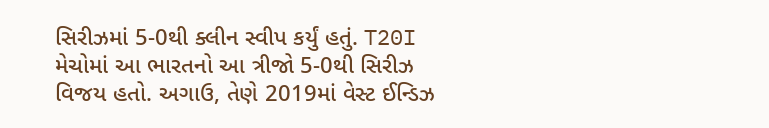સિરીઝમાં 5-0થી ક્લીન સ્વીપ કર્યું હતું. T20I મેચોમાં આ ભારતનો આ ત્રીજો 5-0થી સિરીઝ વિજય હતો. અગાઉ, તેણે 2019માં વેસ્ટ ઈન્ડિઝ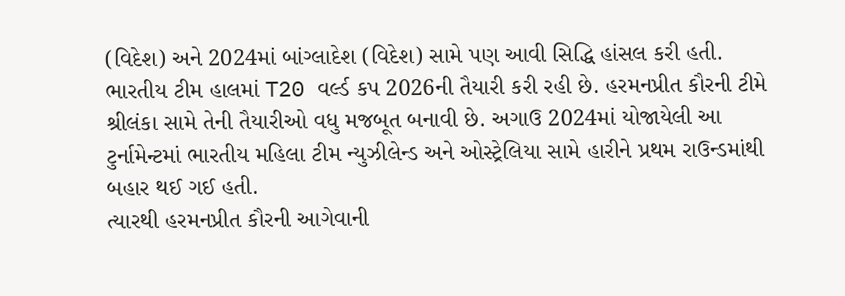(વિદેશ) અને 2024માં બાંગ્લાદેશ (વિદેશ) સામે પણ આવી સિદ્ધિ હાંસલ કરી હતી.
ભારતીય ટીમ હાલમાં T20 વર્લ્ડ કપ 2026ની તૈયારી કરી રહી છે. હરમનપ્રીત કૌરની ટીમે શ્રીલંકા સામે તેની તૈયારીઓ વધુ મજબૂત બનાવી છે. અગાઉ 2024માં યોજાયેલી આ ટુર્નામેન્ટમાં ભારતીય મહિલા ટીમ ન્યુઝીલેન્ડ અને ઓસ્ટ્રેલિયા સામે હારીને પ્રથમ રાઉન્ડમાંથી બહાર થઈ ગઈ હતી.
ત્યારથી હરમનપ્રીત કૌરની આગેવાની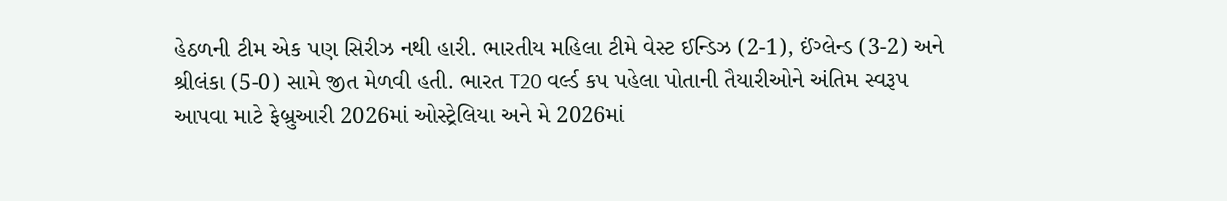હેઠળની ટીમ એક પણ સિરીઝ નથી હારી. ભારતીય મહિલા ટીમે વેસ્ટ ઈન્ડિઝ (2-1), ઈંગ્લેન્ડ (3-2) અને શ્રીલંકા (5-0) સામે જીત મેળવી હતી. ભારત T20 વર્લ્ડ કપ પહેલા પોતાની તૈયારીઓને અંતિમ સ્વરૂપ આપવા માટે ફેબ્રુઆરી 2026માં ઓસ્ટ્રેલિયા અને મે 2026માં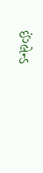ઈંગ્લેન્ડ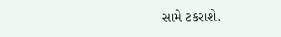સામે ટકરાશે.